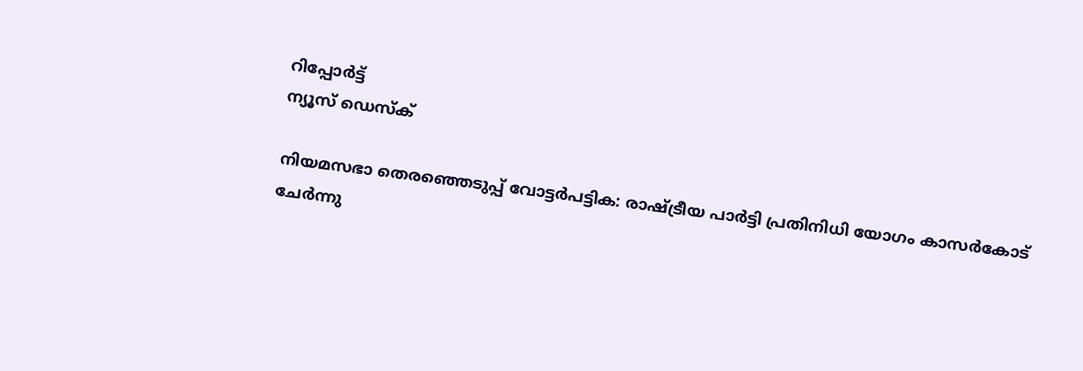റിപ്പോര്‍ട്ട്
ന്യൂസ് ഡെസ്ക്

നിയമസഭാ തെരഞ്ഞെടുപ്പ് വോട്ടര്‍പട്ടിക: രാഷ്ട്രീയ പാര്‍ട്ടി പ്രതിനിധി യോഗം കാസര്‍കോട് ചേര്‍ന്നു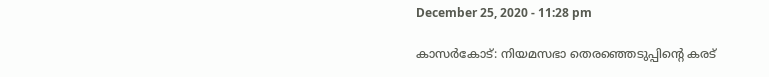December 25, 2020 - 11:28 pm

കാസര്‍കോട്: നിയമസഭാ തെരഞ്ഞെടുപ്പിന്റെ കരട്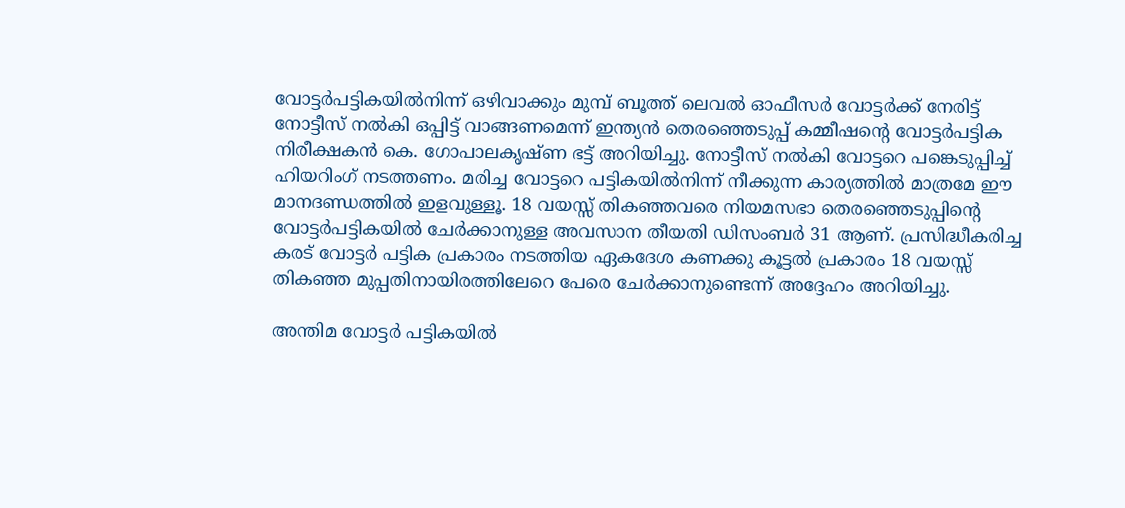വോട്ടര്‍പട്ടികയില്‍നിന്ന് ഒഴിവാക്കും മുമ്പ് ബൂത്ത് ലെവല്‍ ഓഫീസര്‍ വോട്ടര്‍ക്ക് നേരിട്ട് നോട്ടീസ് നല്‍കി ഒപ്പിട്ട് വാങ്ങണമെന്ന് ഇന്ത്യന്‍ തെരഞ്ഞെടുപ്പ് കമ്മീഷന്റെ വോട്ടര്‍പട്ടിക നിരീക്ഷകന്‍ കെ. ഗോപാലകൃഷ്ണ ഭട്ട് അറിയിച്ചു. നോട്ടീസ് നല്‍കി വോട്ടറെ പങ്കെടുപ്പിച്ച് ഹിയറിംഗ് നടത്തണം. മരിച്ച വോട്ടറെ പട്ടികയില്‍നിന്ന് നീക്കുന്ന കാര്യത്തില്‍ മാത്രമേ ഈ മാനദണ്ഡത്തില്‍ ഇളവുള്ളൂ. 18 വയസ്സ് തികഞ്ഞവരെ നിയമസഭാ തെരഞ്ഞെടുപ്പിന്റെ വോട്ടര്‍പട്ടികയില്‍ ചേര്‍ക്കാനുള്ള അവസാന തീയതി ഡിസംബര്‍ 31 ആണ്. പ്രസിദ്ധീകരിച്ച കരട് വോട്ടര്‍ പട്ടിക പ്രകാരം നടത്തിയ ഏകദേശ കണക്കു കൂട്ടല്‍ പ്രകാരം 18 വയസ്സ് തികഞ്ഞ മുപ്പതിനായിരത്തിലേറെ പേരെ ചേര്‍ക്കാനുണ്ടെന്ന് അദ്ദേഹം അറിയിച്ചു.

അന്തിമ വോട്ടര്‍ പട്ടികയില്‍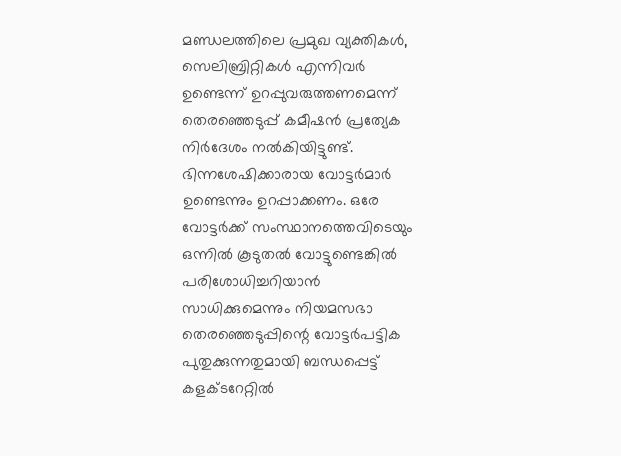മണ്ഡലത്തിലെ പ്രമുഖ വ്യക്തികള്‍, സെലിബ്രിറ്റികള്‍ എന്നിവര്‍ ഉണ്ടെന്ന് ഉറപ്പുവരുത്തണമെന്ന് തെരഞ്ഞെടുപ്പ് കമീഷന്‍ പ്രത്യേക നിര്‍ദേശം നല്‍കിയിട്ടുണ്ട്. ഭിന്നശേഷിക്കാരായ വോട്ടര്‍മാര്‍ ഉണ്ടെന്നും ഉറപ്പാക്കണം. ഒരേ വോട്ടര്‍ക്ക് സംസ്ഥാനത്തെവിടെയും ഒന്നില്‍ കൂടുതല്‍ വോട്ടുണ്ടെങ്കില്‍ പരിശോധിച്ചറിയാന്‍ സാധിക്കുമെന്നും നിയമസഭാ തെരഞ്ഞെടുപ്പിന്റെ വോട്ടര്‍പട്ടിക പുതുക്കുന്നതുമായി ബന്ധപ്പെട്ട് കളക്ടറേറ്റില്‍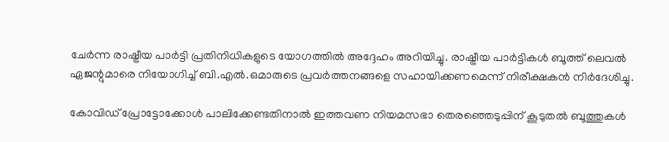ചേര്‍ന്ന രാഷ്ട്രീയ പാര്‍ട്ടി പ്രതിനിധികളുടെ യോഗത്തില്‍ അദ്ദേഹം അറിയിച്ചു. രാഷ്ട്രീയ പാര്‍ട്ടികള്‍ ബൂത്ത് ലെവല്‍ ഏജന്റുമാരെ നിയോഗിച്ച് ബി.എല്‍.ഒമാരുടെ പ്രവര്‍ത്തനങ്ങളെ സഹായിക്കണമെന്ന് നിരീക്ഷകന്‍ നിര്‍ദേശിച്ചു.

കോവിഡ് പ്രോട്ടോക്കോള്‍ പാലിക്കേണ്ടതിനാല്‍ ഇത്തവണ നിയമസഭാ തെരഞ്ഞെടുപ്പിന് കൂടുതല്‍ ബൂത്തുകള്‍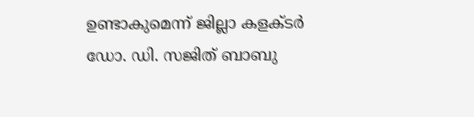ഉണ്ടാകുമെന്ന് ജില്ലാ കളക്ടര്‍ ഡോ. ഡി. സജിത് ബാബു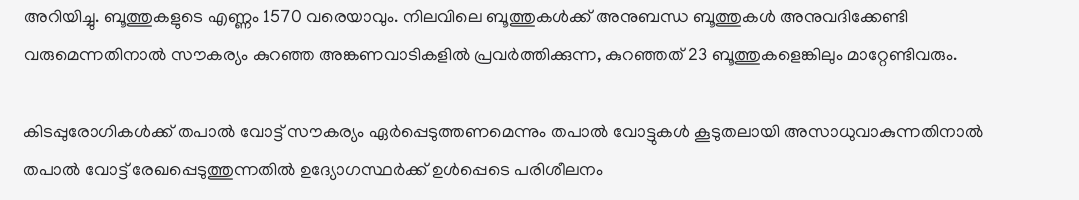അറിയിച്ചു. ബൂത്തുകളുടെ എണ്ണം 1570 വരെയാവും. നിലവിലെ ബൂത്തുകള്‍ക്ക് അനുബന്ധ ബൂത്തുകള്‍ അനുവദിക്കേണ്ടി വരുമെന്നതിനാല്‍ സൗകര്യം കുറഞ്ഞ അങ്കണവാടികളില്‍ പ്രവര്‍ത്തിക്കുന്ന, കുറഞ്ഞത് 23 ബൂത്തുകളെങ്കിലും മാറ്റേണ്ടിവരും.

കിടപ്പുരോഗികള്‍ക്ക് തപാല്‍ വോട്ട് സൗകര്യം ഏര്‍പ്പെടുത്തണമെന്നും തപാല്‍ വോട്ടുകള്‍ കൂടുതലായി അസാധുവാകുന്നതിനാല്‍ തപാല്‍ വോട്ട് രേഖപ്പെടുത്തുന്നതില്‍ ഉദ്യോഗസ്ഥര്‍ക്ക് ഉള്‍പ്പെടെ പരിശീലനം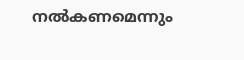നല്‍കണമെന്നും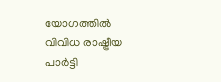യോഗത്തില്‍ വിവിധ രാഷ്ട്രീയ പാര്‍ട്ടി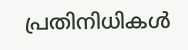പ്രതിനിധികള്‍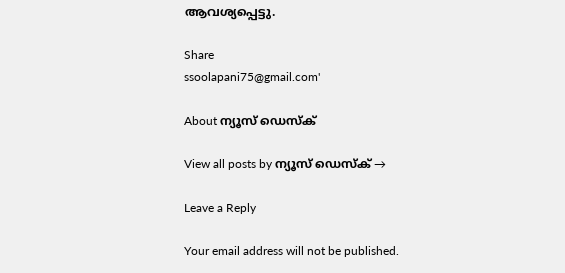ആവശ്യപ്പെട്ടു.

Share
ssoolapani75@gmail.com'

About ന്യൂസ് ഡെസ്ക്

View all posts by ന്യൂസ് ഡെസ്ക് →

Leave a Reply

Your email address will not be published.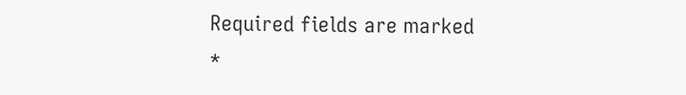Required fields are marked *